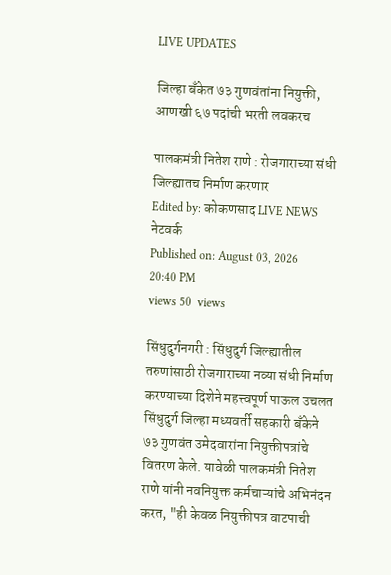LIVE UPDATES

जिल्हा बँकेत ७३ गुणवंतांना नियुक्ती, आणखी ६७ पदांची भरती लवकरच

पालकमंत्री नितेश राणे : रोजगाराच्या संधी जिल्ह्यातच निर्माण करणार
Edited by: कोकणसाद LIVE NEWS नेटवर्क
Published on: August 03, 2026 20:40 PM
views 50  views

सिंधुदुर्गनगरी : सिंधुदुर्ग जिल्ह्यातील तरुणांसाठी रोजगाराच्या नव्या संधी निर्माण करण्याच्या दिशेने महत्त्वपूर्ण पाऊल उचलत सिंधुदुर्ग जिल्हा मध्यवर्ती सहकारी बँकेने ७३ गुणवंत उमेदवारांना नियुक्तीपत्रांचे वितरण केले. यावेळी पालकमंत्री नितेश राणे यांनी नवनियुक्त कर्मचाऱ्यांचे अभिनंदन करत, "ही केवळ नियुक्तीपत्र वाटपाची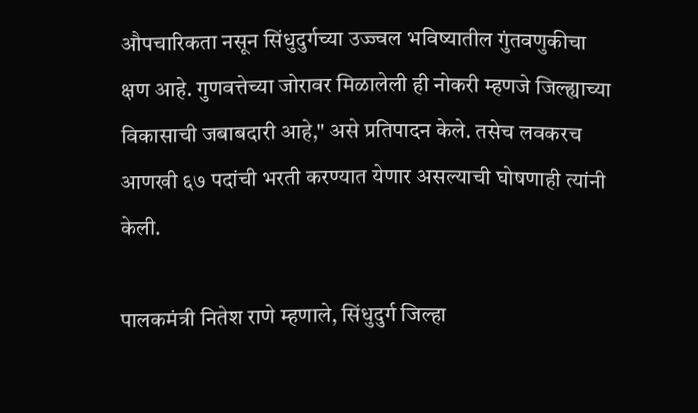औपचारिकता नसून सिंधुदुर्गच्या उज्ज्वल भविष्यातील गुंतवणुकीचा क्षण आहे. गुणवत्तेच्या जोरावर मिळालेली ही नोकरी म्हणजे जिल्ह्याच्या विकासाची जबाबदारी आहे," असे प्रतिपादन केले. तसेच लवकरच आणखी ६७ पदांची भरती करण्यात येणार असल्याची घोषणाही त्यांनी केली.

पालकमंत्री नितेश राणे म्हणाले, सिंधुदुर्ग जिल्हा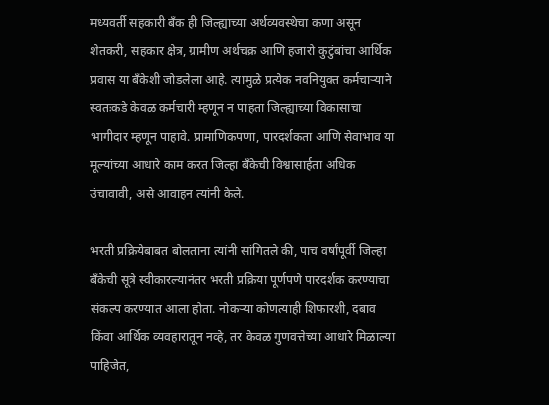मध्यवर्ती सहकारी बँक ही जिल्ह्याच्या अर्थव्यवस्थेचा कणा असून शेतकरी, सहकार क्षेत्र, ग्रामीण अर्थचक्र आणि हजारो कुटुंबांचा आर्थिक प्रवास या बँकेशी जोडलेला आहे. त्यामुळे प्रत्येक नवनियुक्त कर्मचाऱ्याने स्वतःकडे केवळ कर्मचारी म्हणून न पाहता जिल्ह्याच्या विकासाचा भागीदार म्हणून पाहावे. प्रामाणिकपणा, पारदर्शकता आणि सेवाभाव या मूल्यांच्या आधारे काम करत जिल्हा बँकेची विश्वासार्हता अधिक उंचावावी, असे आवाहन त्यांनी केले.

भरती प्रक्रियेबाबत बोलताना त्यांनी सांगितले की, पाच वर्षांपूर्वी जिल्हा बँकेची सूत्रे स्वीकारल्यानंतर भरती प्रक्रिया पूर्णपणे पारदर्शक करण्याचा संकल्प करण्यात आला होता. नोकऱ्या कोणत्याही शिफारशी, दबाव किंवा आर्थिक व्यवहारातून नव्हे, तर केवळ गुणवत्तेच्या आधारे मिळाल्या पाहिजेत,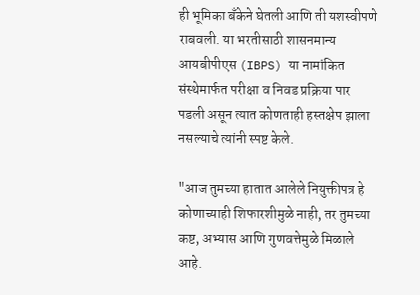ही भूमिका बँकेने घेतली आणि ती यशस्वीपणे राबवली. या भरतीसाठी शासनमान्य आयबीपीएस (IBPS) या नामांकित संस्थेमार्फत परीक्षा व निवड प्रक्रिया पार पडली असून त्यात कोणताही हस्तक्षेप झाला नसल्याचे त्यांनी स्पष्ट केले.

"आज तुमच्या हातात आलेले नियुक्तीपत्र हे कोणाच्याही शिफारशीमुळे नाही, तर तुमच्या कष्ट, अभ्यास आणि गुणवत्तेमुळे मिळाले आहे.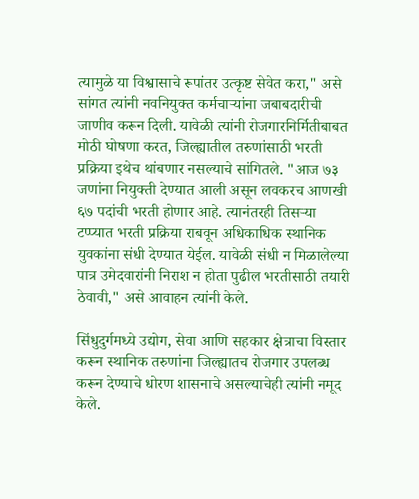त्यामुळे या विश्वासाचे रूपांतर उत्कृष्ट सेवेत करा," असे सांगत त्यांनी नवनियुक्त कर्मचाऱ्यांना जबाबदारीची जाणीव करून दिली. यावेळी त्यांनी रोजगारनिर्मितीबाबत मोठी घोषणा करत, जिल्ह्यातील तरुणांसाठी भरती प्रक्रिया इथेच थांबणार नसल्याचे सांगितले. "आज ७३ जणांना नियुक्ती देण्यात आली असून लवकरच आणखी ६७ पदांची भरती होणार आहे. त्यानंतरही तिसऱ्या टप्प्यात भरती प्रक्रिया राबवून अधिकाधिक स्थानिक युवकांना संधी देण्यात येईल. यावेळी संधी न मिळालेल्या पात्र उमेदवारांनी निराश न होता पुढील भरतीसाठी तयारी ठेवावी," असे आवाहन त्यांनी केले.

सिंधुदुर्गमध्ये उद्योग, सेवा आणि सहकार क्षेत्राचा विस्तार करून स्थानिक तरुणांना जिल्ह्यातच रोजगार उपलब्ध करून देण्याचे धोरण शासनाचे असल्याचेही त्यांनी नमूद केले.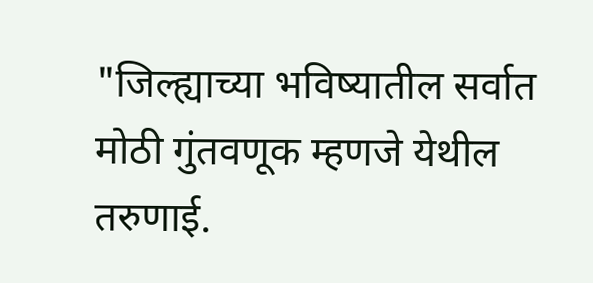"जिल्ह्याच्या भविष्यातील सर्वात मोठी गुंतवणूक म्हणजे येथील तरुणाई.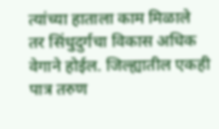त्यांच्या हाताला काम मिळाले तर सिंधुदुर्गचा विकास अधिक वेगाने होईल. जिल्ह्यातील एकही पात्र तरुण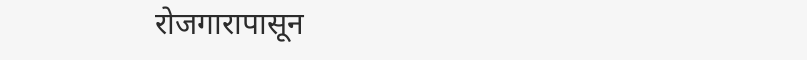रोजगारापासून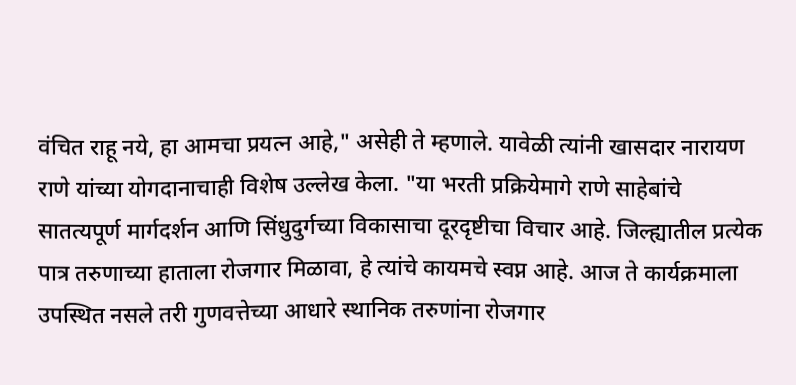वंचित राहू नये, हा आमचा प्रयत्न आहे," असेही ते म्हणाले. यावेळी त्यांनी खासदार नारायण राणे यांच्या योगदानाचाही विशेष उल्लेख केला. "या भरती प्रक्रियेमागे राणे साहेबांचे सातत्यपूर्ण मार्गदर्शन आणि सिंधुदुर्गच्या विकासाचा दूरदृष्टीचा विचार आहे. जिल्ह्यातील प्रत्येक पात्र तरुणाच्या हाताला रोजगार मिळावा, हे त्यांचे कायमचे स्वप्न आहे. आज ते कार्यक्रमाला उपस्थित नसले तरी गुणवत्तेच्या आधारे स्थानिक तरुणांना रोजगार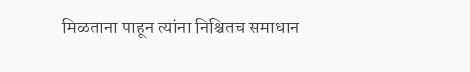मिळताना पाहून त्यांना निश्चितच समाधान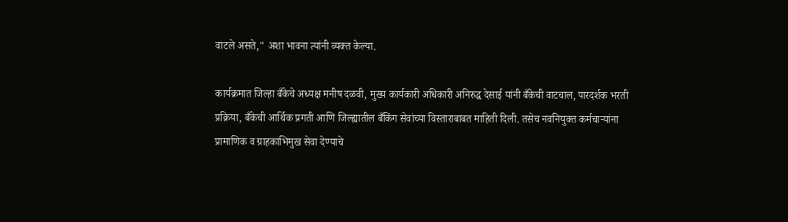वाटले असते," अशा भावना त्यांनी व्यक्त केल्या.

कार्यक्रमात जिल्हा बँकेचे अध्यक्ष मनीष दळवी, मुख्य कार्यकारी अधिकारी अनिरुद्ध देसाई यांनी बँकेची वाटचाल, पारदर्शक भरती प्रक्रिया, बँकेची आर्थिक प्रगती आणि जिल्ह्यातील बँकिंग सेवांच्या विस्ताराबाबत माहिती दिली. तसेच नवनियुक्त कर्मचाऱ्यांना प्रामाणिक व ग्राहकाभिमुख सेवा देण्याचे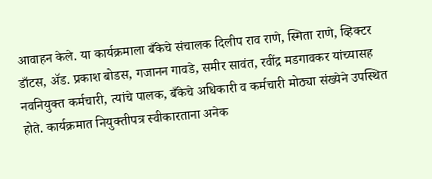आवाहन केले. या कार्यक्रमाला बँकेचे संचालक दिलीप राव राणे, स्मिता राणे, व्हिक्टर डाँटस, ॲड. प्रकाश बोडस, गजानन गावडे, समीर सावंत, रवींद्र मडगावकर यांच्यासह नवनियुक्त कर्मचारी, त्यांचे पालक, बँकेचे अधिकारी व कर्मचारी मोठ्या संख्येने उपस्थित होते. कार्यक्रमात नियुक्तीपत्र स्वीकारताना अनेक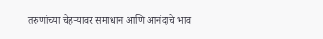तरुणांच्या चेहऱ्यावर समाधान आणि आनंदाचे भाव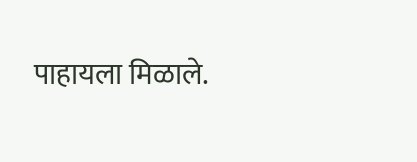पाहायला मिळाले.